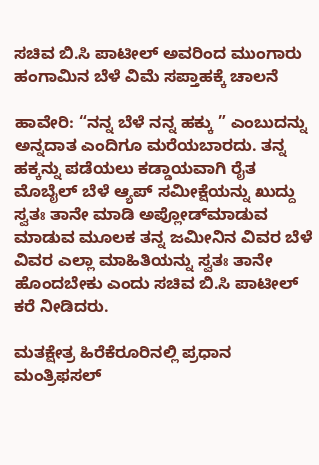ಸಚಿವ ಬಿ.ಸಿ ಪಾಟೀಲ್ ಅವರಿಂದ ಮುಂಗಾರು ಹಂಗಾಮಿನ ಬೆಳೆ ವಿಮೆ ಸಪ್ತಾಹಕ್ಕೆ ಚಾಲನೆ

ಹಾವೇರಿ: “ನನ್ನ ಬೆಳೆ ನನ್ನ ಹಕ್ಕು ” ಎಂಬುದನ್ನು ಅನ್ನದಾತ ಎಂದಿಗೂ ಮರೆಯಬಾರದು. ತನ್ನ ಹಕ್ಕನ್ನು ಪಡೆಯಲು ಕಡ್ಡಾಯವಾಗಿ ರೈತ ಮೊಬೈಲ್ ಬೆಳೆ ಆ್ಯಪ್ ಸಮೀಕ್ಷೆಯನ್ನು ಖುದ್ದು ಸ್ವತಃ ತಾನೇ ಮಾಡಿ ಅಪ್ಲೋಡ್‌ಮಾಡುವ ಮಾಡುವ ಮೂಲಕ ತನ್ನ ಜಮೀನಿನ ವಿವರ ಬೆಳೆ ವಿವರ ಎಲ್ಲಾ ಮಾಹಿತಿಯನ್ನು ಸ್ವತಃ ತಾನೇ ಹೊಂದಬೇಕು ಎಂದು ಸಚಿವ ಬಿ.ಸಿ ಪಾಟೀಲ್ ಕರೆ ನೀಡಿದರು.

ಮತಕ್ಷೇತ್ರ ಹಿರೆಕೆರೂರಿನಲ್ಲಿ ಪ್ರಧಾನ ಮಂತ್ರಿ‌‌ಫಸಲ್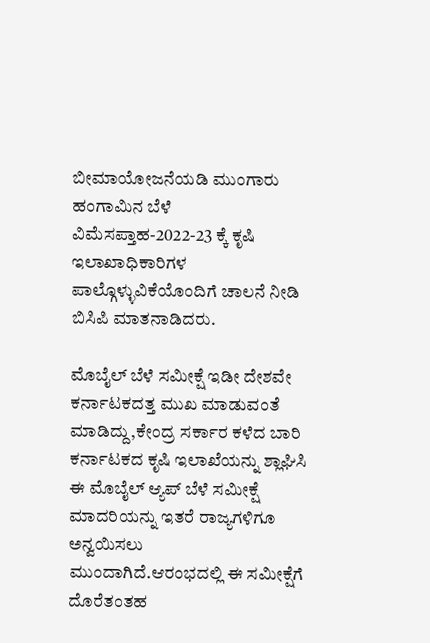ಬೀಮಾ‌ಯೋಜನೆಯಡಿ ಮುಂಗಾರು ಹಂಗಾಮಿನ ಬೆಳೆ‌ ವಿಮೆ‌ಸಪ್ತಾಹ-2022-23 ಕ್ಕೆ ಕೃಷಿ ಇಲಾಖಾಧಿಕಾರಿಗಳ ಪಾಲ್ಗೊಳ್ಳುವಿಕೆಯೊಂದಿಗೆ ಚಾಲನೆ‌ ನೀಡಿ ಬಿಸಿಪಿ ಮಾತನಾಡಿದರು.

ಮೊಬೈಲ್‌ ಬೆಳೆ ಸಮೀಕ್ಷೆ ಇಡೀ‌‌ ದೇಶವೇ ಕರ್ನಾಟಕದತ್ತ ಮುಖ ಮಾಡುವಂತೆ ಮಾಡಿದ್ದು,ಕೇಂದ್ರ ಸರ್ಕಾರ ಕಳೆದ ಬಾರಿ ಕರ್ನಾಟಕದ ಕೃಷಿ ಇಲಾಖೆಯನ್ನು ಶ್ಲಾಘಿಸಿ ಈ ಮೊಬೈಲ್ ಆ್ಯಪ್ ಬೆಳೆ ಸಮೀಕ್ಷೆ ಮಾದರಿಯನ್ನು ಇತರೆ ರಾಜ್ಯಗಳಿಗೂ ಅನ್ವಯಿಸಲು ಮುಂದಾಗಿದೆ.ಆರಂಭದಲ್ಲಿ‌ ‌ಈ ಸಮೀಕ್ಷೆಗೆ ದೊರೆತಂತಹ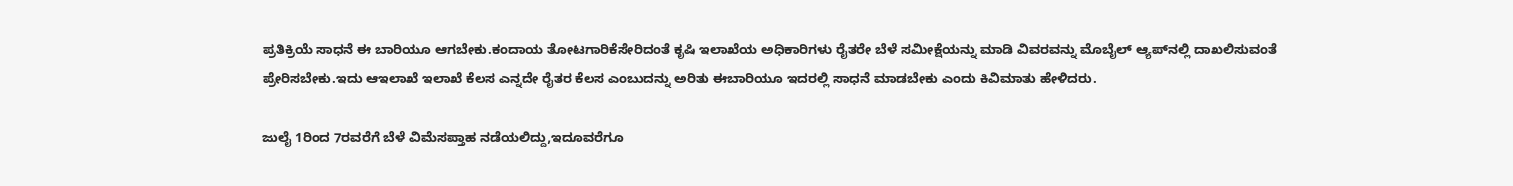ಪ್ರತಿಕ್ರಿಯೆ ಸಾಧನೆ ಈ ಬಾರಿಯೂ ಆಗಬೇಕು.ಕಂದಾಯ ತೋಟಗಾರಿಕೆ‌ಸೇರಿದಂತೆ ಕೃಷಿ‌‌ ಇಲಾಖೆಯ ಅಧಿಕಾರಿಗಳು‌ ರೈತರೇ ಬೆಳೆ ಸಮೀಕ್ಷೆಯನ್ನು ಮಾಡಿ ವಿವರವನ್ನು ಮೊಬೈಲ್ ಆ್ಯಪ್‌ನಲ್ಲಿ‌ ದಾಖಲಿಸುವಂತೆ ಪ್ರೇರಿಸಬೇಕು.ಇದು ಆ‌ಇಲಾಖೆ ಇಲಾಖೆ ಕೆಲಸ ಎನ್ನದೇ ರೈತರ ಕೆಲಸ ಎಂಬುದನ್ನು ಅರಿತು ಈ‌ಬಾರಿಯೂ ಇದರಲ್ಲಿ‌ ಸಾಧನೆ ಮಾಡಬೇಕು ಎಂದು ಕಿವಿಮಾತು ಹೇಳಿದರು.

ಜುಲೈ 1ರಿಂದ 7ರವರೆಗೆ ಬೆಳೆ ವಿಮೆ‌ಸಪ್ತಾಹ ನಡೆಯಲಿದ್ದು,ಇದೂವರೆಗೂ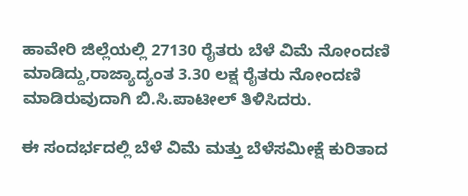ಹಾವೇರಿ ಜಿಲ್ಲೆಯಲ್ಲಿ 27130 ರೈತರು ಬೆಳೆ ವಿಮೆ‌‌ ನೋಂದಣಿ ಮಾಡಿದ್ದು,ರಾಜ್ಯಾದ್ಯಂತ 3.30 ಲಕ್ಷ ರೈತರು ನೋಂದಣಿ ಮಾಡಿರುವುದಾಗಿ ಬಿ.ಸಿ.ಪಾಟೀಲ್ ತಿಳಿಸಿದರು.

ಈ ಸಂದರ್ಭದಲ್ಲಿ ಬೆಳೆ ವಿಮೆ ಮತ್ತು ಬೆಳೆ‌ಸಮೀಕ್ಷೆ ಕುರಿತಾದ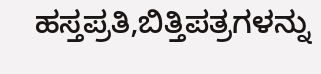ಹಸ್ತಪ್ರತಿ,ಬಿತ್ತಿಪತ್ರಗಳನ್ನು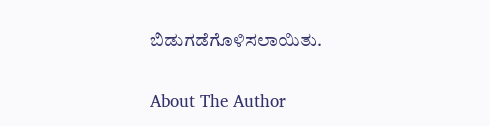ಬಿಡುಗಡೆಗೊಳಿಸಲಾಯಿತು.

About The Author